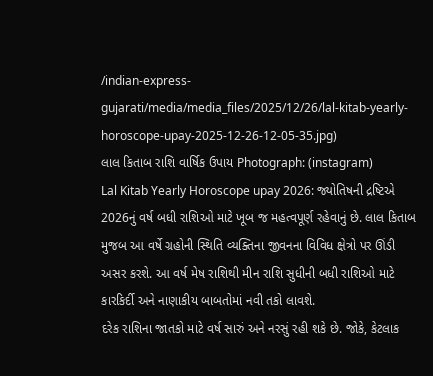/indian-express-gujarati/media/media_files/2025/12/26/lal-kitab-yearly-horoscope-upay-2025-12-26-12-05-35.jpg)
લાલ કિતાબ રાશિ વાર્ષિક ઉપાય Photograph: (instagram)
Lal Kitab Yearly Horoscope upay 2026: જ્યોતિષની દ્રષ્ટિએ 2026નું વર્ષ બધી રાશિઓ માટે ખૂબ જ મહત્વપૂર્ણ રહેવાનું છે. લાલ કિતાબ મુજબ આ વર્ષે ગ્રહોની સ્થિતિ વ્યક્તિના જીવનના વિવિધ ક્ષેત્રો પર ઊંડી અસર કરશે. આ વર્ષ મેષ રાશિથી મીન રાશિ સુધીની બધી રાશિઓ માટે કારકિર્દી અને નાણાકીય બાબતોમાં નવી તકો લાવશે.
દરેક રાશિના જાતકો માટે વર્ષ સારું અને નરસું રહી શકે છે. જોકે, કેટલાક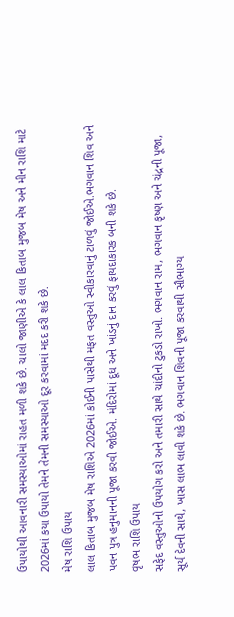ઉપાયોથી આવનારી સમસ્યાઓમાં રાહત મળી શકે છે. ચાલો જાણીએ કે લાલ કિતાબ મુજબ મેષ અને મીન રાશિ માટે 2026માં કયા ઉપાયો તેમને તેમની સમસ્યાઓ દૂર કરવામાં મદદ કરી શકે છે.
મેષ રાશિ ઉપાય
લાલ કિતાબ મુજબ મેષ રાશિએ 2026માં કોઈની પાસેથી મફત વસ્તુઓ સ્વીકારવાનું ટાળવું જોઈએ.ભગવાન શિવ અને પવન પુત્ર હનુમાનની પૂજા કરવી જોઈએ. મંદિરોમાં દૂધ અને ખાંડનું દાન કરવું ફાયદાકારક બની શકે છે.
વૃષભ રાશિ ઉપાય
સફેદ વસ્તુઓનો ઉપયોગ કરો અને તમારી સાથે ચાંદીનો ટુકડો રાખો. ભગવાન રામ, ભગવાન કૃષ્ણ અને ચંદ્રની પૂજા, સૂર્ય દેવની સાથે, ખાસ લાભ લાવી શકે છે. ભગવાન શિવની પૂજા કરવાથી સૌભાગ્ય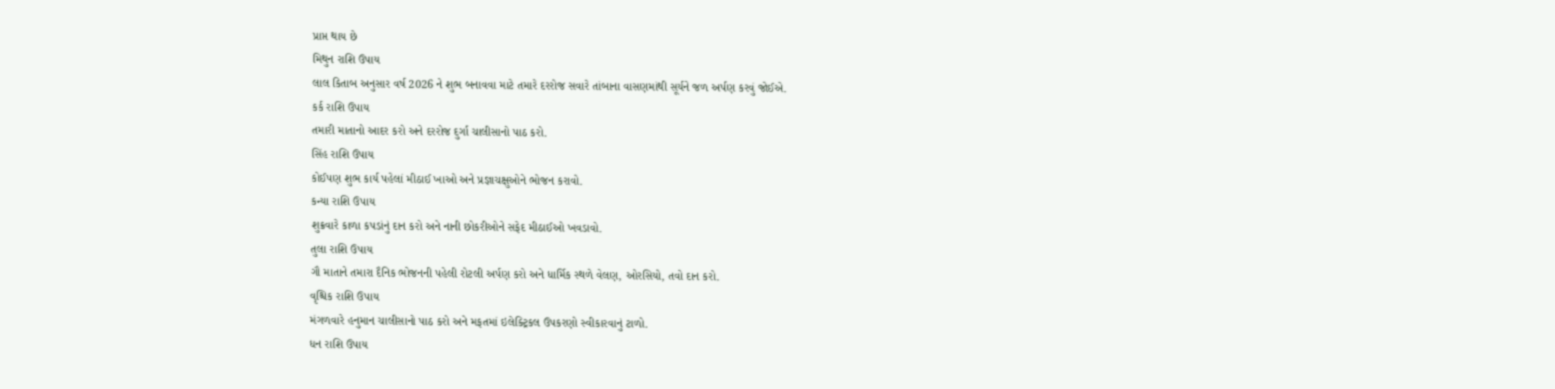પ્રાપ્ત થાય છે
મિથુન રાશિ ઉપાય
લાલ કિતાબ અનુસાર વર્ષ 2026 ને શુભ બનાવવા માટે તમારે દરરોજ સવારે તાંબાના વાસણમાંથી સૂર્યને જળ અર્પણ કરવું જોઈએ.
કર્ક રાશિ ઉપાય
તમારી માતાનો આદર કરો અને દરરોજ દુર્ગા ચાલીસાનો પાઠ કરો.
સિંહ રાશિ ઉપાય
કોઈપણ શુભ કાર્ય પહેલાં મીઠાઈ ખાઓ અને પ્રજ્ઞાચક્ષુઓને ભોજન કરાવો.
કન્યા રાશિ ઉપાય
શુક્રવારે કાળા કપડાંનું દાન કરો અને નાની છોકરીઓને સફેદ મીઠાઈઓ ખવડાવો.
તુલા રાશિ ઉપાય
ગૌ માતાને તમારા દૈનિક ભોજનની પહેલી રોટલી અર્પણ કરો અને ધાર્મિક સ્થળે વેલણ, ઓરસિયો, તવો દાન કરો.
વૃશ્ચિક રાશિ ઉપાય
મંગળવારે હનુમાન ચાલીસાનો પાઠ કરો અને મફતમાં ઇલેક્ટ્રિકલ ઉપકરણો સ્વીકારવાનું ટાળો.
ધન રાશિ ઉપાય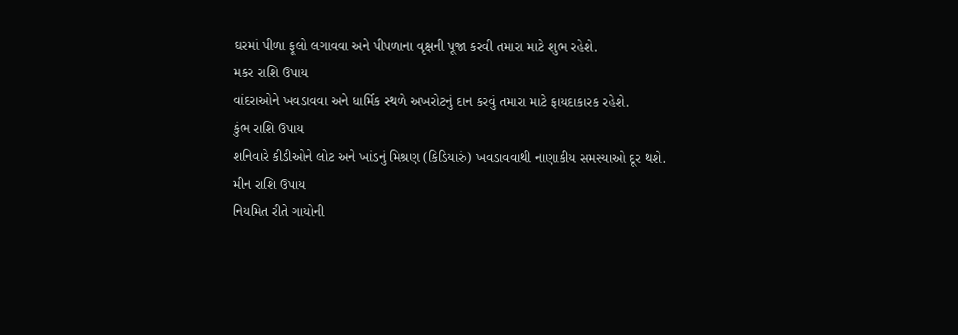ઘરમાં પીળા ફૂલો લગાવવા અને પીપળાના વૃક્ષની પૂજા કરવી તમારા માટે શુભ રહેશે.
મકર રાશિ ઉપાય
વાંદરાઓને ખવડાવવા અને ધાર્મિક સ્થળે અખરોટનું દાન કરવું તમારા માટે ફાયદાકારક રહેશે.
કુંભ રાશિ ઉપાય
શનિવારે કીડીઓને લોટ અને ખાંડનું મિશ્રણ (કિડિયારું) ખવડાવવાથી નાણાકીય સમસ્યાઓ દૂર થશે.
મીન રાશિ ઉપાય
નિયમિત રીતે ગાયોની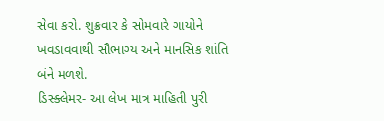સેવા કરો. શુક્રવાર કે સોમવારે ગાયોને ખવડાવવાથી સૌભાગ્ય અને માનસિક શાંતિ બંને મળશે.
ડિસ્ક્લેમર- આ લેખ માત્ર માહિતી પુરી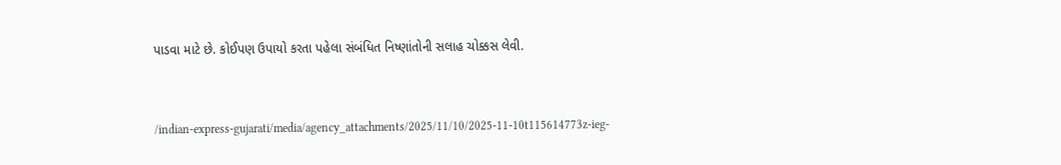પાડવા માટે છે. કોઈપણ ઉપાયો કરતા પહેલા સંબંધિત નિષ્ણાંતોની સલાહ ચોક્કસ લેવી.


/indian-express-gujarati/media/agency_attachments/2025/11/10/2025-11-10t115614773z-ieg-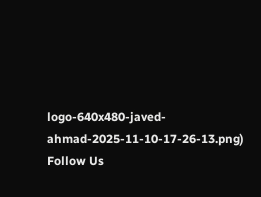logo-640x480-javed-ahmad-2025-11-10-17-26-13.png)
Follow Us